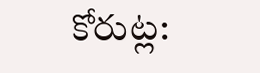కోరుట్ల: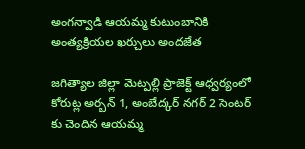అంగన్వాడి ఆయమ్మ కుటుంబానికి అంత్యక్రియల ఖర్చులు అందజేత

జగిత్యాల జిల్లా మెట్పల్లి ప్రాజెక్ట్ ఆధ్వర్యంలో కోరుట్ల అర్బన్ 1, అంబేద్కర్ నగర్ 2 సెంటర్ కు చెందిన ఆయమ్మ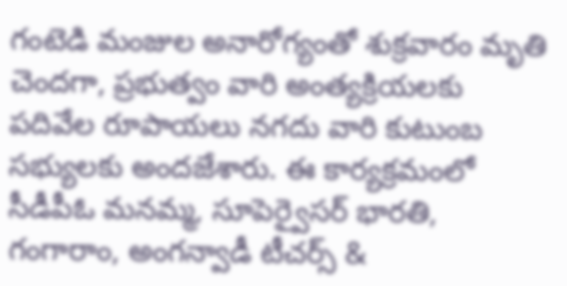గంటెడి మంజుల అనారోగ్యంతో శుక్రవారం మృతి చెందగా, ప్రభుత్వం వారి అంత్యక్రియలకు పదివేల రూపాయలు నగదు వారి కుటుంబ సభ్యులకు అందజేశారు. ఈ కార్యక్రమంలో సీడీపీఓ మనమ్మ, సూపెర్వైసర్ భారతి, గంగారాం, అంగన్వాడీ టీచర్స్ &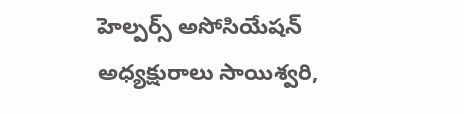హెల్పర్స్ అసోసియేషన్ అధ్యక్షురాలు సాయిశ్వరి,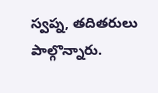స్వప్న, తదితరులు పాల్గొన్నారు.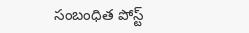సంబంధిత పోస్ట్